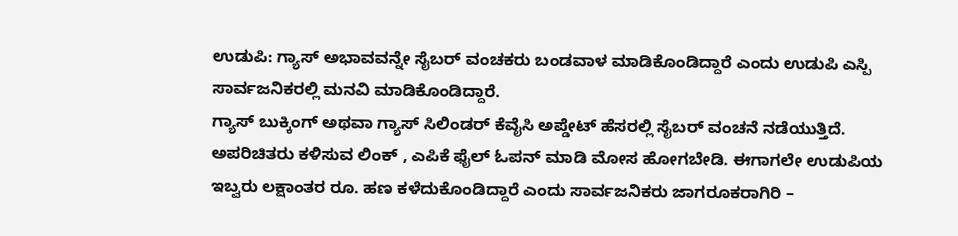ಉಡುಪಿ: ಗ್ಯಾಸ್ ಅಭಾವವನ್ನೇ ಸೈಬರ್ ವಂಚಕರು ಬಂಡವಾಳ ಮಾಡಿಕೊಂಡಿದ್ದಾರೆ ಎಂದು ಉಡುಪಿ ಎಸ್ಪಿ ಸಾರ್ವಜನಿಕರಲ್ಲಿ ಮನವಿ ಮಾಡಿಕೊಂಡಿದ್ದಾರೆ.
ಗ್ಯಾಸ್ ಬುಕ್ಕಿಂಗ್ ಅಥವಾ ಗ್ಯಾಸ್ ಸಿಲಿಂಡರ್ ಕೆವೈಸಿ ಅಪ್ಡೇಟ್ ಹೆಸರಲ್ಲಿ ಸೈಬರ್ ವಂಚನೆ ನಡೆಯುತ್ತಿದೆ. ಅಪರಿಚಿತರು ಕಳಿಸುವ ಲಿಂಕ್ , ಎಪಿಕೆ ಫೈಲ್ ಓಪನ್ ಮಾಡಿ ಮೋಸ ಹೋಗಬೇಡಿ. ಈಗಾಗಲೇ ಉಡುಪಿಯ ಇಬ್ವರು ಲಕ್ಷಾಂತರ ರೂ. ಹಣ ಕಳೆದುಕೊಂಡಿದ್ದಾರೆ ಎಂದು ಸಾರ್ವಜನಿಕರು ಜಾಗರೂಕರಾಗಿರಿ –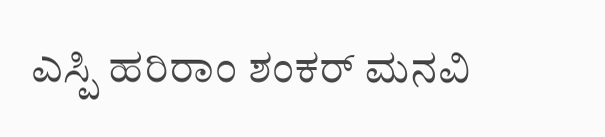ಎಸ್ಪಿ ಹರಿರಾಂ ಶಂಕರ್ ಮನವಿ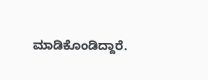ಮಾಡಿಕೊಂಡಿದ್ದಾರೆ.